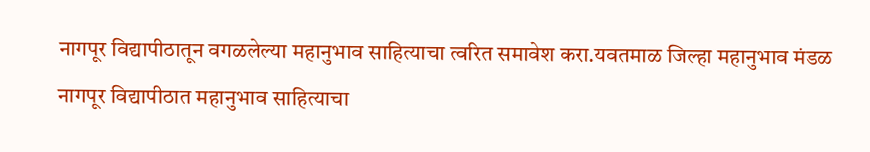नागपूर विद्यापीठातून वगळलेल्या महानुभाव साहित्याचा त्वरित समावेश करा.यवतमाळ जिल्हा महानुभाव मंडळ
नागपूर विद्यापीठात महानुभाव साहित्याचा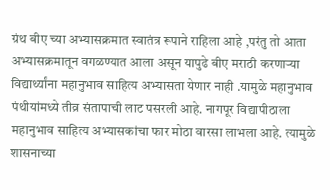ग्रंथ बीए च्या अभ्यासक्रमात स्वातंत्र रूपाने राहिला आहे ,परंतु तो आता अभ्यासक्रमातून वगळण्यात आला असून यापुढे बीए मराठी करणाऱ्या विद्यार्थ्यांना महानुभाव साहित्य अभ्यासता येणार नाही .यामुळे महानुभाव पंथीयांमध्ये तीव्र संतापाची लाट पसरली आहे. नागपूर विद्यापीठाला महानुभाव साहित्य अभ्यासकांचा फार मोठा वारसा लाभला आहे. त्यामुळे शासनाच्या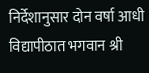निर्देशानुसार दोन वर्षा आधी विद्यापीठात भगवान श्री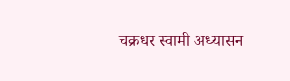चक्रधर स्वामी अध्यासन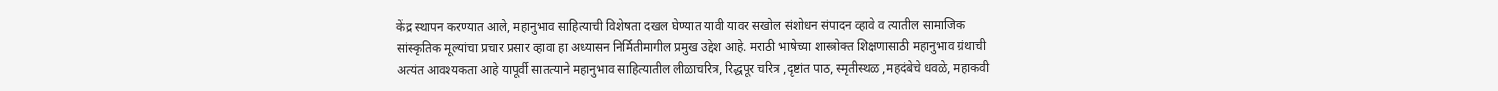केंद्र स्थापन करण्यात आले, महानुभाव साहित्याची विशेषता दखल घेण्यात यावी यावर सखोल संशोधन संपादन व्हावे व त्यातील सामाजिक सांस्कृतिक मूल्यांचा प्रचार प्रसार व्हावा हा अध्यासन निर्मितीमागील प्रमुख उद्देश आहे. मराठी भाषेच्या शास्त्रोक्त शिक्षणासाठी महानुभाव ग्रंथाची अत्यंत आवश्यकता आहे यापूर्वी सातत्याने महानुभाव साहित्यातील लीळाचरित्र, रिद्धपूर चरित्र ,दृष्टांत पाठ, स्मृतीस्थळ ,महदंबेचे धवळे, महाकवी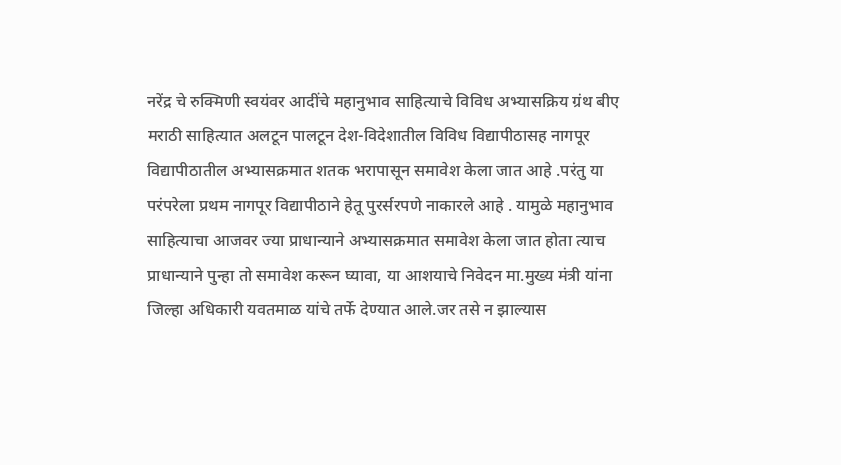नरेंद्र चे रुक्मिणी स्वयंवर आदींचे महानुभाव साहित्याचे विविध अभ्यासक्रिय ग्रंथ बीए मराठी साहित्यात अलटून पालटून देश-विदेशातील विविध विद्यापीठासह नागपूर विद्यापीठातील अभ्यासक्रमात शतक भरापासून समावेश केला जात आहे .परंतु या परंपरेला प्रथम नागपूर विद्यापीठाने हेतू पुरर्सरपणे नाकारले आहे . यामुळे महानुभाव साहित्याचा आजवर ज्या प्राधान्याने अभ्यासक्रमात समावेश केला जात होता त्याच प्राधान्याने पुन्हा तो समावेश करून घ्यावा, या आशयाचे निवेदन मा.मुख्य मंत्री यांना जिल्हा अधिकारी यवतमाळ यांचे तर्फे देण्यात आले.जर तसे न झाल्यास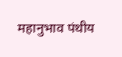महानुभाव पंथीय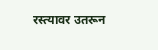रस्त्यावर उतरून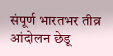संपूर्ण भारतभर तीव्र आंदोलन छेडू